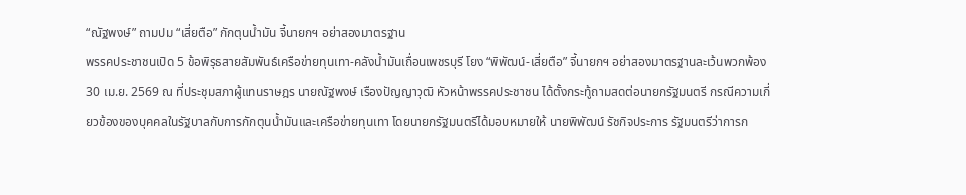“ณัฐพงษ์” ถามปม “เสี่ยตือ” กักตุนน้ำมัน จี้นายกฯ อย่าสองมาตรฐาน
พรรคประชาชนเปิด 5 ข้อพิรุธสายสัมพันธ์เครือข่ายทุนเทา-คลังน้ำมันเถื่อนเพชรบุรี โยง “พิพัฒน์-เสี่ยตือ” จี้นายกฯ อย่าสองมาตรฐานละเว้นพวกพ้อง
30 เม.ย. 2569 ณ ที่ประชุมสภาผู้แทนราษฎร นายณัฐพงษ์ เรืองปัญญาวุฒิ หัวหน้าพรรคประชาชน ได้ตั้งกระทู้ถามสดต่อนายกรัฐมนตรี กรณีความเกี่ยวข้องของบุคคลในรัฐบาลกับการกักตุนน้ำมันและเครือข่ายทุนเทา โดยนายกรัฐมนตรีได้มอบหมายให้ นายพิพัฒน์ รัชกิจประการ รัฐมนตรีว่าการก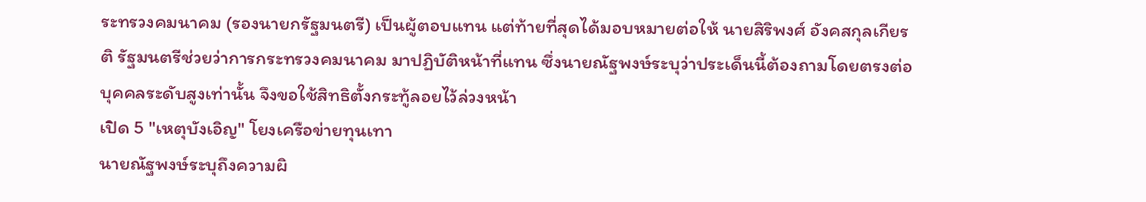ระทรวงคมนาคม (รองนายกรัฐมนตรี) เป็นผู้ตอบแทน แต่ท้ายที่สุดได้มอบหมายต่อให้ นายสิริพงศ์ อังคสกุลเกียรติ รัฐมนตรีช่วยว่าการกระทรวงคมนาคม มาปฏิบัติหน้าที่แทน ซึ่งนายณัฐพงษ์ระบุว่าประเด็นนี้ต้องถามโดยตรงต่อบุคคลระดับสูงเท่านั้น จึงขอใช้สิทธิตั้งกระทู้ลอยไว้ล่วงหน้า
เปิด 5 "เหตุบังเอิญ" โยงเครือข่ายทุนเทา
นายณัฐพงษ์ระบุถึงความผิ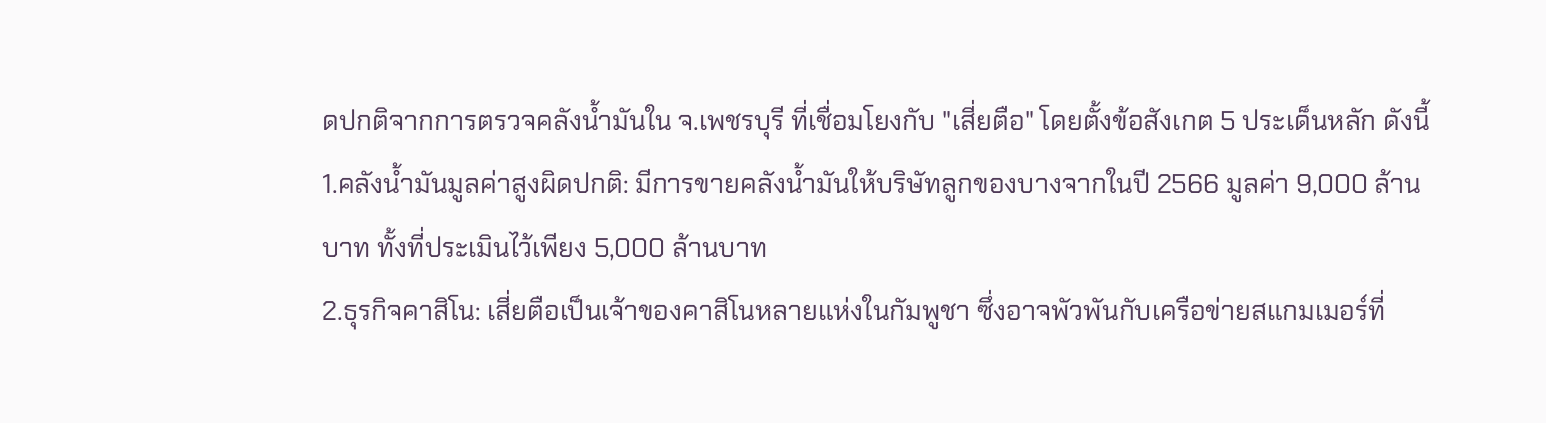ดปกติจากการตรวจคลังน้ำมันใน จ.เพชรบุรี ที่เชื่อมโยงกับ "เสี่ยตือ" โดยตั้งข้อสังเกต 5 ประเด็นหลัก ดังนี้
1.คลังน้ำมันมูลค่าสูงผิดปกติ: มีการขายคลังน้ำมันให้บริษัทลูกของบางจากในปี 2566 มูลค่า 9,000 ล้านบาท ทั้งที่ประเมินไว้เพียง 5,000 ล้านบาท
2.ธุรกิจคาสิโน: เสี่ยตือเป็นเจ้าของคาสิโนหลายแห่งในกัมพูชา ซึ่งอาจพัวพันกับเครือข่ายสแกมเมอร์ที่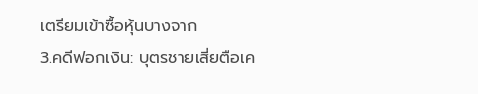เตรียมเข้าซื้อหุ้นบางจาก
3.คดีฟอกเงิน: บุตรชายเสี่ยตือเค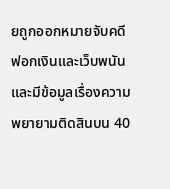ยถูกออกหมายจับคดีฟอกเงินและเว็บพนัน และมีข้อมูลเรื่องความพยายามติดสินบน 40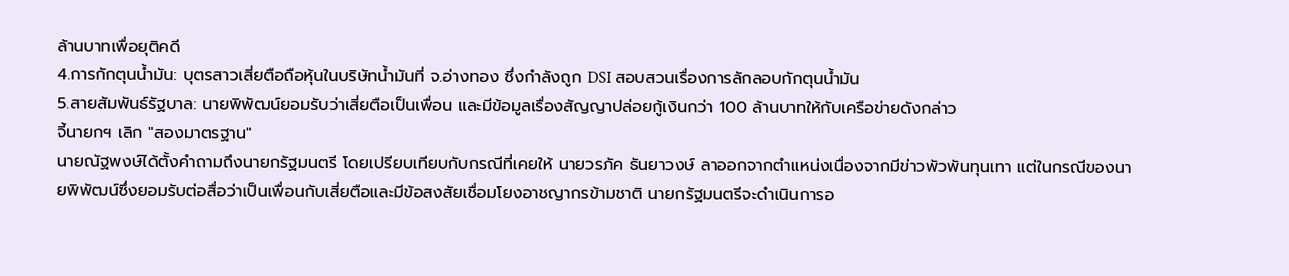ล้านบาทเพื่อยุติคดี
4.การกักตุนน้ำมัน: บุตรสาวเสี่ยตือถือหุ้นในบริษัทน้ำมันที่ จ.อ่างทอง ซึ่งกำลังถูก DSI สอบสวนเรื่องการลักลอบกักตุนน้ำมัน
5.สายสัมพันธ์รัฐบาล: นายพิพัฒน์ยอมรับว่าเสี่ยตือเป็นเพื่อน และมีข้อมูลเรื่องสัญญาปล่อยกู้เงินกว่า 100 ล้านบาทให้กับเครือข่ายดังกล่าว
จี้นายกฯ เลิก "สองมาตรฐาน"
นายณัฐพงษ์ได้ตั้งคำถามถึงนายกรัฐมนตรี โดยเปรียบเทียบกับกรณีที่เคยให้ นายวรภัค ธันยาวงษ์ ลาออกจากตำแหน่งเนื่องจากมีข่าวพัวพันทุนเทา แต่ในกรณีของนายพิพัฒน์ซึ่งยอมรับต่อสื่อว่าเป็นเพื่อนกับเสี่ยตือและมีข้อสงสัยเชื่อมโยงอาชญากรข้ามชาติ นายกรัฐมนตรีจะดำเนินการอ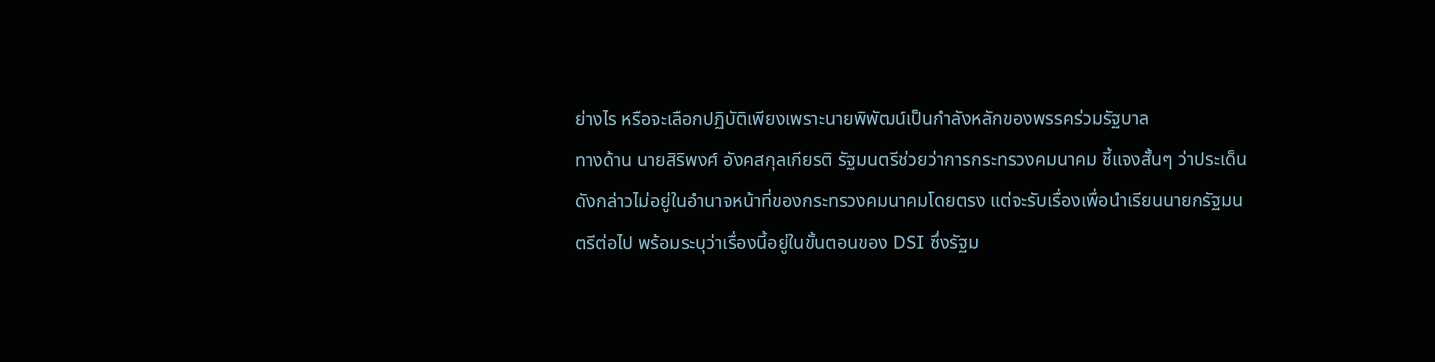ย่างไร หรือจะเลือกปฏิบัติเพียงเพราะนายพิพัฒน์เป็นกำลังหลักของพรรคร่วมรัฐบาล
ทางด้าน นายสิริพงศ์ อังคสกุลเกียรติ รัฐมนตรีช่วยว่าการกระทรวงคมนาคม ชี้แจงสั้นๆ ว่าประเด็นดังกล่าวไม่อยู่ในอำนาจหน้าที่ของกระทรวงคมนาคมโดยตรง แต่จะรับเรื่องเพื่อนำเรียนนายกรัฐมนตรีต่อไป พร้อมระบุว่าเรื่องนี้อยู่ในขั้นตอนของ DSI ซึ่งรัฐม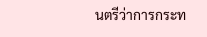นตรีว่าการกระท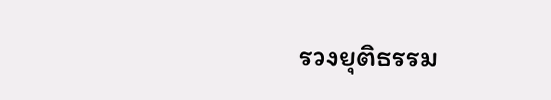รวงยุติธรรม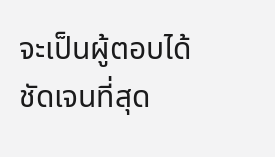จะเป็นผู้ตอบได้ชัดเจนที่สุด